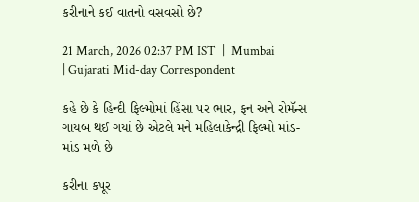કરીનાને કઈ વાતનો વસવસો છે?

21 March, 2026 02:37 PM IST  |  Mumbai | Gujarati Mid-day Correspondent

કહે છે કે હિન્દી ફિલ્મોમાં હિંસા પર ભાર, ફન અને રોમૅન્સ ગાયબ થઈ ગયાં છે એટલે મને મહિલાકેન્દ્રી ફિલ્મો માંડ-માંડ મળે છે

કરીના કપૂર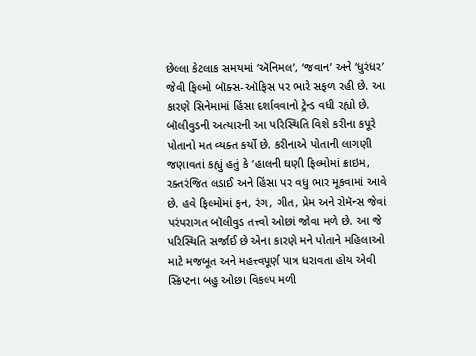છેલ્લા કેટલાક સમયમાં ‘ઍનિમલ’, ‘જવાન’ અને ‘ધુરંધર’ જેવી ફિલ્મો બૉક્સ-ઑફિસ પર ભારે સફળ રહી છે. આ કારણે સિનેમામાં હિંસા દર્શાવવાનો ટ્રેન્ડ વધી રહ્યો છે. બૉલીવુડની અત્યારની આ પરિસ્થિતિ વિશે કરીના કપૂરે પોતાનો મત વ્યક્ત કર્યો છે. કરીનાએ પોતાની લાગણી જણાવતાં કહ્યું હતું કે ‘હાલની ઘણી ફિલ્મોમાં ક્રાઇમ, રક્તરંજિત લડાઈ અને હિંસા પર વધુ ભાર મૂકવામાં આવે છે. હવે ફિલ્મોમાં ફન, રંગ, ગીત, પ્રેમ અને રોમૅન્સ જેવાં પરંપરાગત બૉલીવુડ તત્ત્વો ઓછાં જોવા મળે છે. આ જે પરિસ્થિતિ સર્જાઈ છે એના કારણે મને પોતાને મહિલાઓ માટે મજબૂત અને મહત્ત્વપૂર્ણ પાત્ર ધરાવતા હોય એવી સ્ક્રિપ્ટના બહુ ઓછા વિકલ્પ મળી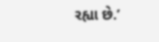રહ્યા છે.’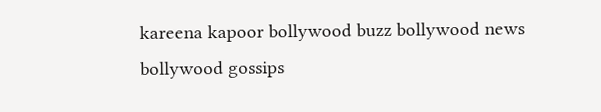kareena kapoor bollywood buzz bollywood news bollywood gossips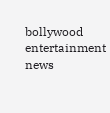bollywood entertainment news